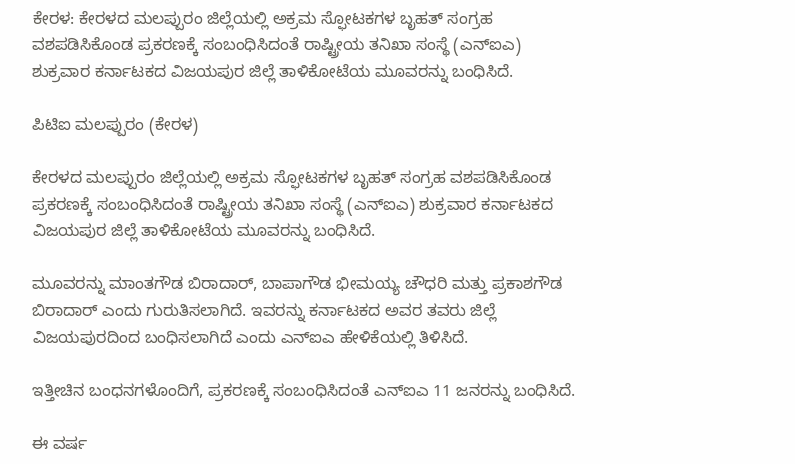ಕೇರಳ: ಕೇರಳದ ಮಲಪ್ಪುರಂ ಜಿಲ್ಲೆಯಲ್ಲಿ ಅಕ್ರಮ ಸ್ಫೋಟಕಗಳ ಬೃಹತ್ ಸಂಗ್ರಹ ವಶಪಡಿಸಿಕೊಂಡ ಪ್ರಕರಣಕ್ಕೆ ಸಂಬಂಧಿಸಿದಂತೆ ರಾಷ್ಟ್ರೀಯ ತನಿಖಾ ಸಂಸ್ಥೆ (ಎನ್‌ಐಎ) ಶುಕ್ರವಾರ ಕರ್ನಾಟಕದ ವಿಜಯಪುರ ಜಿಲ್ಲೆ ತಾಳಿಕೋಟೆಯ ಮೂವರನ್ನು ಬಂಧಿಸಿದೆ.

ಪಿಟಿಐ ಮಲಪ್ಪುರಂ (ಕೇರಳ)

ಕೇರಳದ ಮಲಪ್ಪುರಂ ಜಿಲ್ಲೆಯಲ್ಲಿ ಅಕ್ರಮ ಸ್ಫೋಟಕಗಳ ಬೃಹತ್ ಸಂಗ್ರಹ ವಶಪಡಿಸಿಕೊಂಡ ಪ್ರಕರಣಕ್ಕೆ ಸಂಬಂಧಿಸಿದಂತೆ ರಾಷ್ಟ್ರೀಯ ತನಿಖಾ ಸಂಸ್ಥೆ (ಎನ್‌ಐಎ) ಶುಕ್ರವಾರ ಕರ್ನಾಟಕದ ವಿಜಯಪುರ ಜಿಲ್ಲೆ ತಾಳಿಕೋಟೆಯ ಮೂವರನ್ನು ಬಂಧಿಸಿದೆ.

ಮೂವರನ್ನು ಮಾಂತಗೌಡ ಬಿರಾದಾರ್, ಬಾಪಾಗೌಡ ಭೀಮಯ್ಯ ಚೌಧರಿ ಮತ್ತು ಪ್ರಕಾಶಗೌಡ ಬಿರಾದಾರ್ ಎಂದು ಗುರುತಿಸಲಾಗಿದೆ. ಇವರನ್ನು ಕರ್ನಾಟಕದ ಅವರ ತವರು ಜಿಲ್ಲೆ ವಿಜಯಪುರದಿಂದ ಬಂಧಿಸಲಾಗಿದೆ ಎಂದು ಎನ್‌ಐಎ ಹೇಳಿಕೆಯಲ್ಲಿ ತಿಳಿಸಿದೆ.

ಇತ್ತೀಚಿನ ಬಂಧನಗಳೊಂದಿಗೆ, ಪ್ರಕರಣಕ್ಕೆ ಸಂಬಂಧಿಸಿದಂತೆ ಎನ್‌ಐಎ 11 ಜನರನ್ನು ಬಂಧಿಸಿದೆ.

ಈ ವರ್ಷ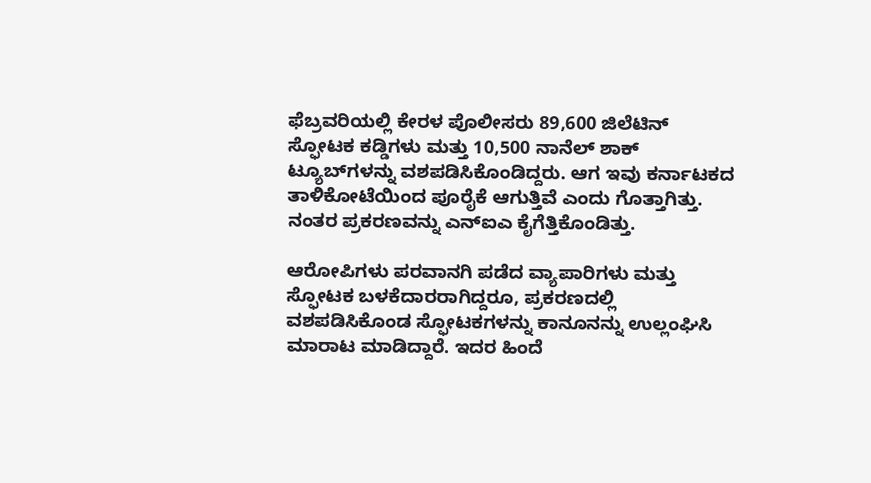ಫೆಬ್ರವರಿಯಲ್ಲಿ ಕೇರಳ ಪೊಲೀಸರು 89,600 ಜಿಲೆಟಿನ್‌ ಸ್ಫೋಟಕ ಕಡ್ಡಿಗಳು ಮತ್ತು 10,500 ನಾನೆಲ್‌ ಶಾಕ್ ಟ್ಯೂಬ್‌ಗಳನ್ನು ವಶಪಡಿಸಿಕೊಂಡಿದ್ದರು. ಆಗ ಇವು ಕರ್ನಾಟಕದ ತಾಳಿಕೋಟೆಯಿಂದ ಪೂರೈಕೆ ಆಗುತ್ತಿವೆ ಎಂದು ಗೊತ್ತಾಗಿತ್ತು. ನಂತರ ಪ್ರಕರಣವನ್ನು ಎನ್‌ಐಎ ಕೈಗೆತ್ತಿಕೊಂಡಿತ್ತು.

ಆರೋಪಿಗಳು ಪರವಾನಗಿ ಪಡೆದ ವ್ಯಾಪಾರಿಗಳು ಮತ್ತು ಸ್ಫೋಟಕ ಬಳಕೆದಾರರಾಗಿದ್ದರೂ, ಪ್ರಕರಣದಲ್ಲಿ ವಶಪಡಿಸಿಕೊಂಡ ಸ್ಫೋಟಕಗಳನ್ನು ಕಾನೂನನ್ನು ಉಲ್ಲಂಘಿಸಿ ಮಾರಾಟ ಮಾಡಿದ್ದಾರೆ. ಇದರ ಹಿಂದೆ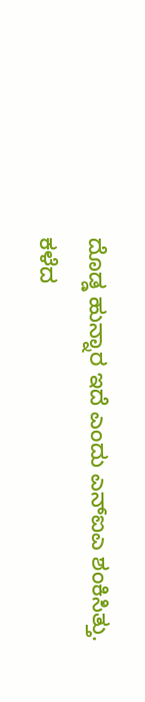ದೊಡ್ಡ ಹುನ್ನಾರ ಇದೆ ಎಂದು ಎನ್‌ಐಎ ಶಂಕಿಸಿತ್ತು. ಕಳೆದ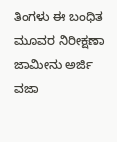ತಿಂಗಳು ಈ ಬಂಧಿತ ಮೂವರ ನಿರೀಕ್ಷಣಾ ಜಾಮೀನು ಅರ್ಜಿ ವಜಾ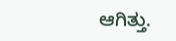ಆಗಿತ್ತು.